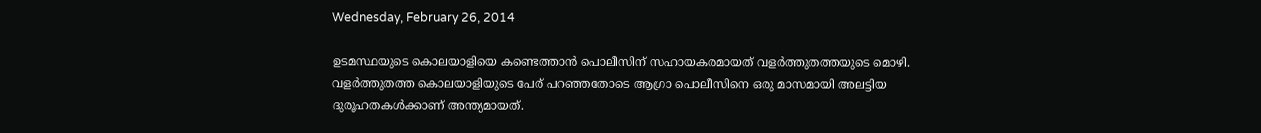Wednesday, February 26, 2014

ഉടമസ്ഥയുടെ കൊലയാളിയെ കണ്ടെത്താന്‍ പൊലീസിന് സഹായകരമായത് വളര്‍ത്തുതത്തയുടെ മൊഴി. വളര്‍ത്തുതത്ത കൊലയാളിയുടെ പേര് പറഞ്ഞതോടെ ആഗ്രാ പൊലീസിനെ ഒരു മാസമായി അലട്ടിയ ദുരൂഹതകള്‍ക്കാണ് അന്ത്യമായത്.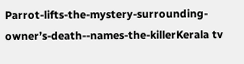Parrot-lifts-the-mystery-surrounding-owner’s-death--names-the-killerKerala tv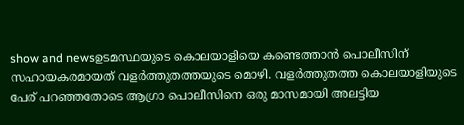show and newsഉടമസ്ഥയുടെ കൊലയാളിയെ കണ്ടെത്താന്‍ പൊലീസിന് സഹായകരമായത് വളര്‍ത്തുതത്തയുടെ മൊഴി. വളര്‍ത്തുതത്ത കൊലയാളിയുടെ പേര് പറഞ്ഞതോടെ ആഗ്രാ പൊലീസിനെ ഒരു മാസമായി അലട്ടിയ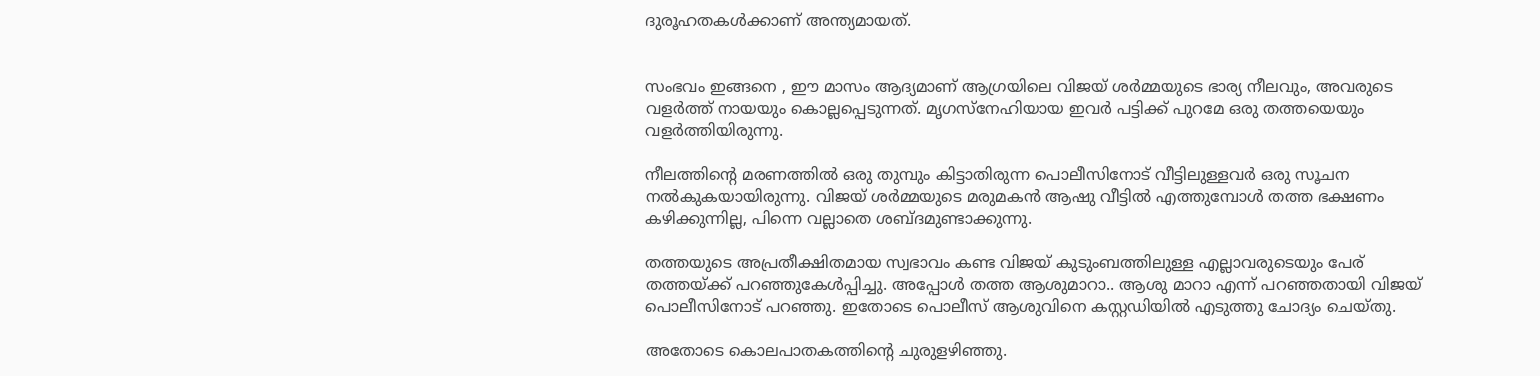ദുരൂഹതകള്‍ക്കാണ് അന്ത്യമായത്.


സംഭവം ഇങ്ങനെ , ഈ മാസം ആദ്യമാണ് ആഗ്രയിലെ വിജയ് ശര്‍മ്മയുടെ ഭാര്യ നീലവും, അവരുടെ വളര്‍ത്ത് നായയും കൊല്ലപ്പെടുന്നത്. മൃഗസ്നേഹിയായ ഇവര്‍ പട്ടിക്ക് പുറമേ ഒരു തത്തയെയും വളര്‍ത്തിയിരുന്നു.

നീലത്തിന്റെ മരണത്തില്‍ ഒരു തുമ്പും കിട്ടാതിരുന്ന പൊലീസിനോട് വീട്ടിലുള്ളവര്‍ ഒരു സൂചന നല്‍കുകയായിരുന്നു. വിജയ് ശര്‍മ്മയുടെ മരുമകന്‍ ആഷു വീട്ടില്‍ എത്തുമ്പോള്‍ തത്ത ഭക്ഷണം കഴിക്കുന്നില്ല, പിന്നെ വല്ലാതെ ശബ്ദമുണ്ടാക്കുന്നു.

തത്തയുടെ അപ്രതീക്ഷിതമായ സ്വഭാവം കണ്ട വിജയ് കുടുംബത്തിലുള്ള എല്ലാവരുടെയും പേര് തത്തയ്ക്ക് പറഞ്ഞുകേള്‍പ്പിച്ചു. അപ്പോള്‍ തത്ത ആശുമാറാ.. ആശു മാറാ എന്ന് പറഞ്ഞതായി വിജയ് പൊലീസിനോട് പറഞ്ഞു. ഇതോടെ പൊലീസ് ആശുവിനെ കസ്റ്റഡിയില്‍ എടുത്തു ചോദ്യം ചെയ്തു.

അതോടെ കൊലപാതകത്തിന്റെ ചുരുളഴിഞ്ഞു.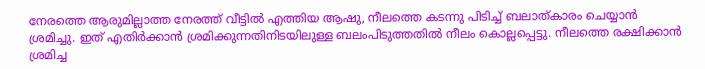നേരത്തെ ആരുമില്ലാത്ത നേരത്ത് വീട്ടില്‍ എത്തിയ ആഷു, നീലത്തെ കടന്നു പിടിച്ച് ബലാത്കാരം ചെയ്യാന്‍ ശ്രമിച്ചു. ഇത് എതിര്‍ക്കാന്‍ ശ്രമിക്കുന്നതിനിടയിലുള്ള ബലംപിടുത്തതില്‍ നീലം കൊല്ലപ്പെട്ടു. നീലത്തെ രക്ഷിക്കാന്‍ ശ്രമിച്ച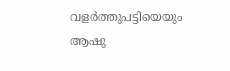വളര്‍ത്തുപട്ടിയെയും ആഷു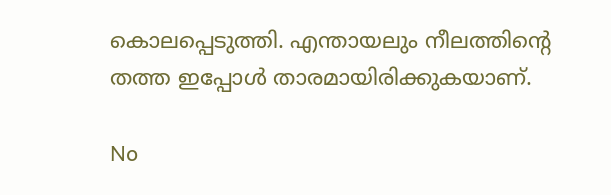കൊലപ്പെടുത്തി. എന്തായലും നീലത്തിന്റെ തത്ത ഇപ്പോള്‍ താരമായിരിക്കുകയാണ്.

No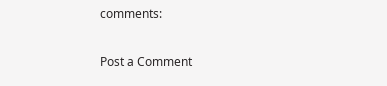comments:

Post a Comment